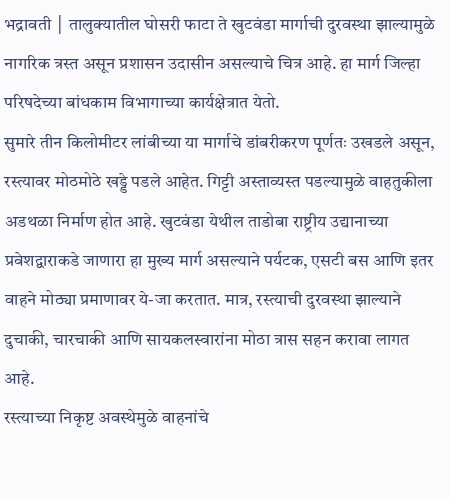भद्रावती │ तालुक्यातील घोसरी फाटा ते खुटवंडा मार्गाची दुरवस्था झाल्यामुळे नागरिक त्रस्त असून प्रशासन उदासीन असल्याचे चित्र आहे. हा मार्ग जिल्हा परिषदेच्या बांधकाम विभागाच्या कार्यक्षेत्रात येतो.
सुमारे तीन किलोमीटर लांबीच्या या मार्गाचे डांबरीकरण पूर्णतः उखडले असून, रस्त्यावर मोठमोठे खड्डे पडले आहेत. गिट्टी अस्ताव्यस्त पडल्यामुळे वाहतुकीला अडथळा निर्माण होत आहे. खुटवंडा येथील ताडोबा राष्ट्रीय उद्यानाच्या प्रवेशद्वाराकडे जाणारा हा मुख्य मार्ग असल्याने पर्यटक, एसटी बस आणि इतर वाहने मोठ्या प्रमाणावर ये-जा करतात. मात्र, रस्त्याची दुरवस्था झाल्याने दुचाकी, चारचाकी आणि सायकलस्वारांना मोठा त्रास सहन करावा लागत आहे.
रस्त्याच्या निकृष्ट अवस्थेमुळे वाहनांचे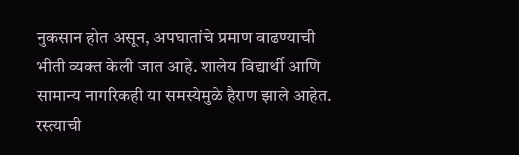नुकसान होत असून, अपघातांचे प्रमाण वाढण्याची भीती व्यक्त केली जात आहे. शालेय विद्यार्थी आणि सामान्य नागरिकही या समस्येमुळे हैराण झाले आहेत.
रस्त्याची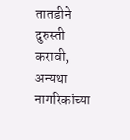तातडीने दुरुस्ती करावी, अन्यथा नागरिकांच्या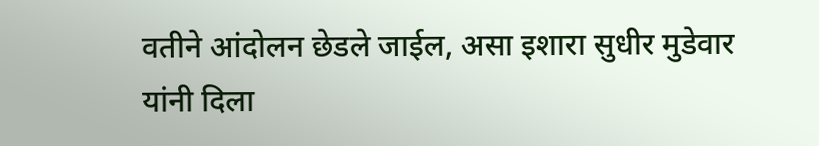वतीने आंदोलन छेडले जाईल, असा इशारा सुधीर मुडेवार यांनी दिला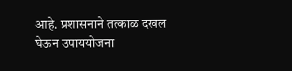आहे. प्रशासनाने तत्काळ दखल घेऊन उपाययोजना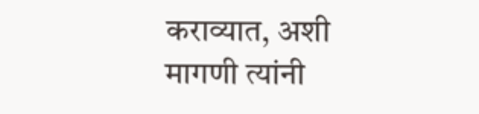कराव्यात, अशी मागणी त्यांनी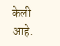केली आहे.